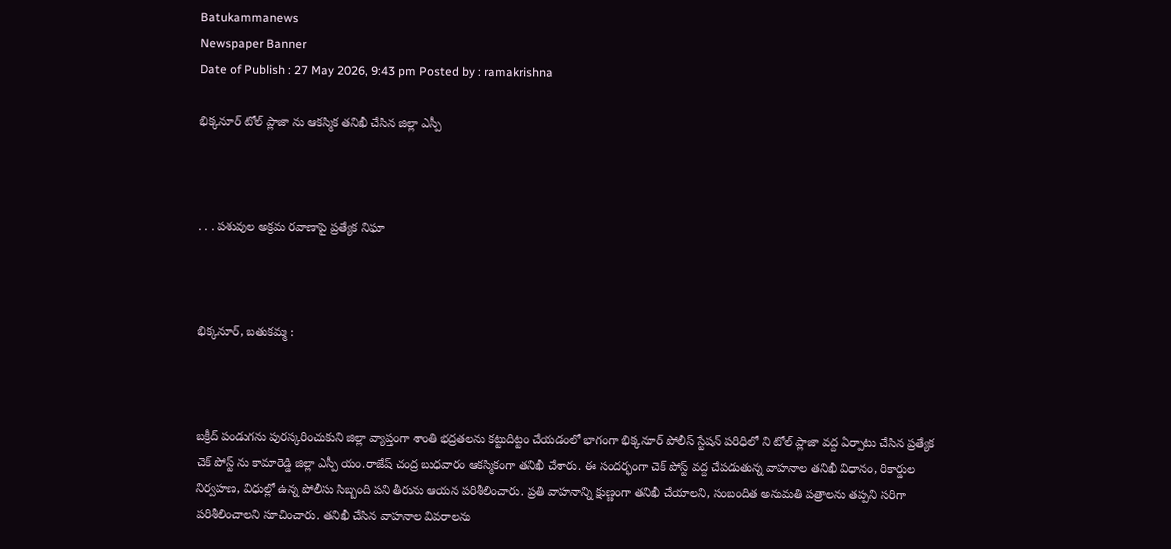Batukammanews
Newspaper Banner
Date of Publish : 27 May 2026, 9:43 pm Posted by : ramakrishna

భిక్కనూర్ టోల్ ప్లాజా ను ఆకస్మిక తనిఖీ చేసిన జిల్లా ఎస్పీ



. . . పశువుల అక్రమ రవాణాపై ప్రత్యేక నిఘా



భిక్కనూర్, బతుకమ్మ :



బక్రీద్ పండుగను పురస్కరించుకుని జిల్లా వ్యాప్తంగా శాంతి భద్రతలను కట్టుదిట్టం చేయడంలో భాగంగా భిక్కనూర్ పోలీస్ స్టేషన్ పరిధిలో ని టోల్ ప్లాజా వద్ద ఏర్పాటు చేసిన ప్రత్యేక చెక్ పోస్ట్ ను కామారెడ్డి జిల్లా ఎస్పీ యం.రాజేష్ చంద్ర బుధవారం ఆకస్మికంగా తనిఖీ చేశారు. ఈ సందర్భంగా చెక్ పోస్ట్ వద్ద చేపడుతున్న వాహనాల తనిఖీ విధానం, రికార్డుల నిర్వహణ, విధుల్లో ఉన్న పోలీసు సిబ్బంది పని తీరును ఆయన పరిశీలించారు. ప్రతి వాహనాన్ని క్షుణ్ణంగా తనిఖీ చేయాలని, సంబందిత అనుమతి పత్రాలను తప్పని సరిగా పరిశీలించాలని సూచించారు. తనిఖీ చేసిన వాహనాల వివరాలను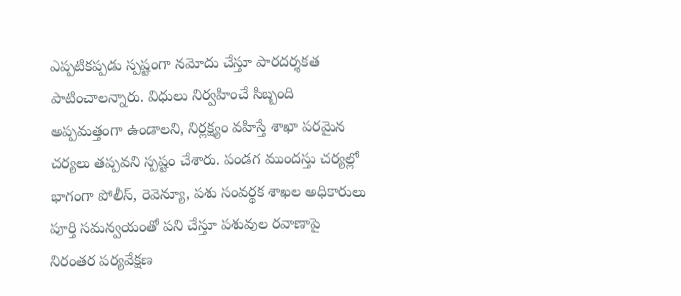ఎప్పటికప్పడు స్పష్టంగా నమోదు చేస్తూ పారదర్శకత పాటించాలన్నారు. విధులు నిర్వహించే సిబ్బంది అప్పమత్తంగా ఉండాలని, నిర్లక్ష్యం వహిస్తే శాఖా పరమైన చర్యలు తప్పవని స్పష్టం చేశారు. పండగ ముందస్తు చర్యల్లో భాగంగా పోలీస్, రెవెన్యూ, పశు సంవర్థక శాఖల అధికారులు పూర్తి సమన్వయంతో పని చేస్తూ పశువుల రవాణాపై నిరంతర పర్యవేక్షణ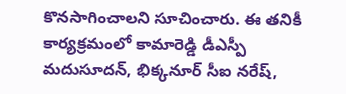కొనసాగించాలని సూచించారు. ఈ తనికీ కార్యక్రమంలో కామారెడ్డి డీఎస్పీ మదుసూదన్, భిక్కనూర్ సీఐ నరేష్,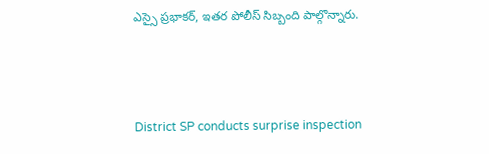ఎస్సై ప్రభాకర్, ఇతర పోలీస్ సిబ్బంది పాల్గొన్నారు.



District SP conducts surprise inspection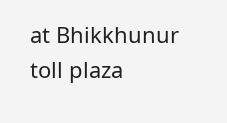at Bhikkhunur toll plaza